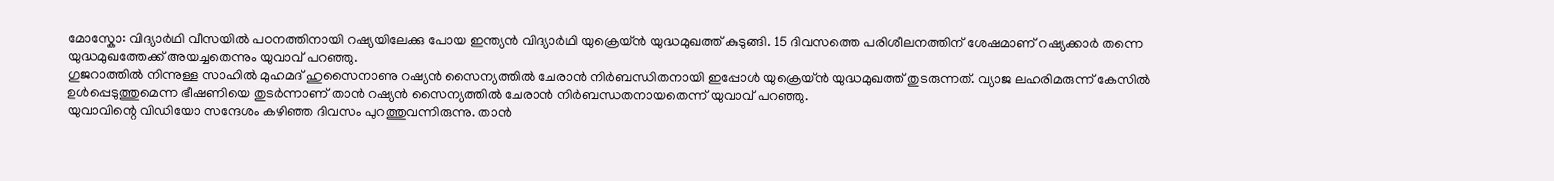മോസ്കോ: വിദ്യാർഥി വീസയിൽ പഠനത്തിനായി റഷ്യയിലേക്കു പോയ ഇന്ത്യൻ വിദ്യാർഥി യുക്രെയ്ൻ യുദ്ധമുഖത്ത് കുടുങ്ങി. 15 ദിവസത്തെ പരിശീലനത്തിന് ശേഷമാണ് റഷ്യക്കാർ തന്നെ യുദ്ധമുഖത്തേക്ക് അയച്ചതെന്നും യുവാവ് പറഞ്ഞു.
ഗുജറാത്തിൽ നിന്നുള്ള സാഹിൽ മുഹമദ് ഹുസൈനാണു റഷ്യൻ സൈന്യത്തിൽ ചേരാൻ നിർബന്ധിതനായി ഇപ്പോൾ യുക്രെയ്ൻ യുദ്ധമുഖത്ത് തുടരുന്നത്. വ്യാജ ലഹരിമരുന്ന് കേസിൽ ഉൾപ്പെടുത്തുമെന്ന ഭീഷണിയെ തുടർന്നാണ് താൻ റഷ്യൻ സൈന്യത്തിൽ ചേരാൻ നിർബന്ധതനായതെന്ന് യുവാവ് പറഞ്ഞു.
യുവാവിന്റെ വിഡിയോ സന്ദേശം കഴിഞ്ഞ ദിവസം പുറത്തുവന്നിരുന്നു. താൻ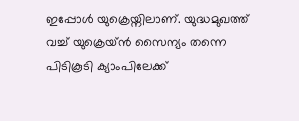ഇപ്പോൾ യുക്രെയ്നിലാണ്. യുദ്ധമുഖത്ത് വച്ച് യുക്രെയ്ൻ സൈന്യം തന്നെ പിടികൂടി ക്യാംപിലേക്ക്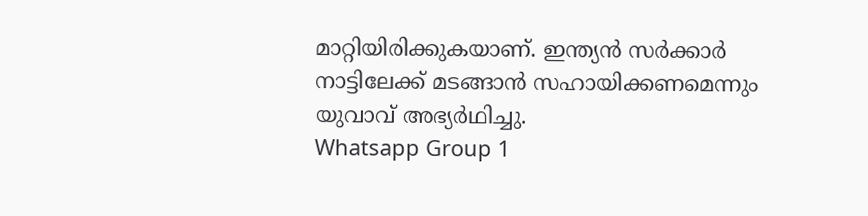മാറ്റിയിരിക്കുകയാണ്. ഇന്ത്യൻ സർക്കാർ നാട്ടിലേക്ക് മടങ്ങാൻ സഹായിക്കണമെന്നും യുവാവ് അഭ്യർഥിച്ചു.
Whatsapp Group 1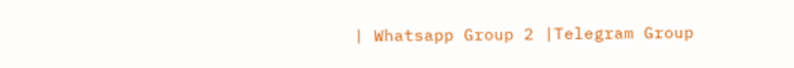| Whatsapp Group 2 |Telegram Group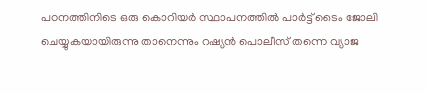പഠനത്തിനിടെ ഒരു കൊറിയർ സ്ഥാപനത്തിൽ പാർട്ട് ടൈം ജോലി ചെയ്യുകയായിരുന്നു താനെന്നും റഷ്യൻ പൊലീസ് തന്നെ വ്യാജ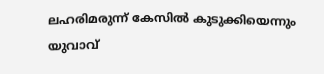ലഹരിമരുന്ന് കേസിൽ കുടുക്കിയെന്നും യുവാവ്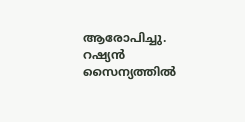ആരോപിച്ചു. റഷ്യൻ സൈന്യത്തിൽ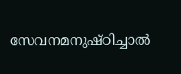സേവനമനുഷ്ഠിച്ചാൽ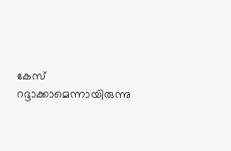കേസ് റദ്ദാക്കാമെന്നായിരുന്നു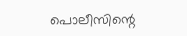പൊലീസിന്റെ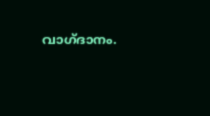വാഗ്ദാനം.